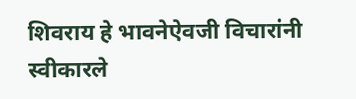शिवराय हे भावनेऐवजी विचारांनी स्वीकारले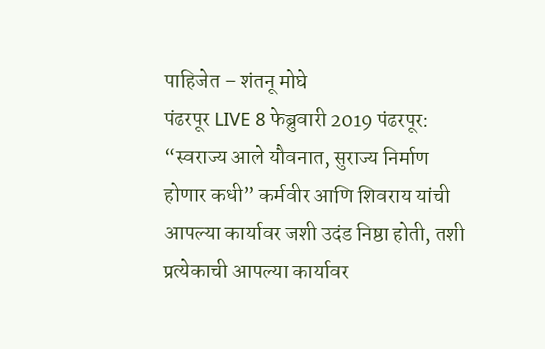पाहिजेत – शंतनू मोघे
पंढरपूर LIVE 8 फेब्रुवारी 2019 पंढरपूर: “स्वराज्य आले यौवनात, सुराज्य निर्माण होणार कधी” कर्मवीर आणि शिवराय यांची आपल्या कार्यावर जशी उदंड निष्ठा होती, तशी प्रत्येकाची आपल्या कार्यावर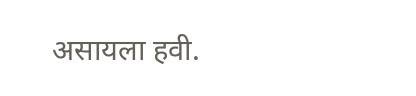असायला हवी.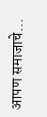आपण समाजाचे…